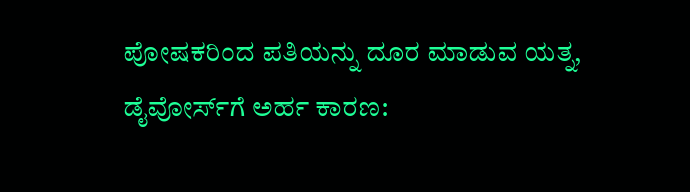ಪೋಷಕರಿಂದ ಪತಿಯನ್ನು ದೂರ ಮಾಡುವ ಯತ್ನ, ಡೈವೋರ್ಸ್‌ಗೆ ಅರ್ಹ ಕಾರಣ: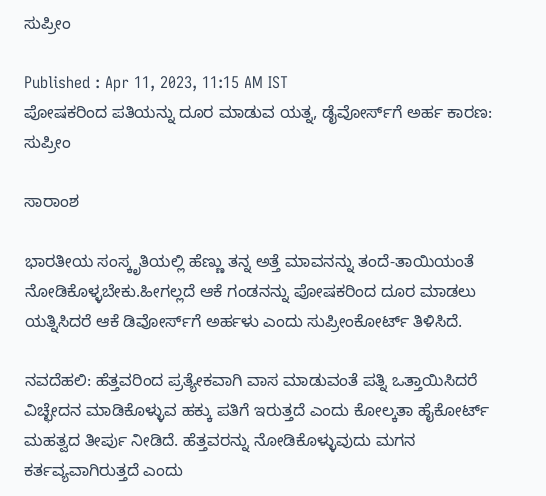ಸುಪ್ರೀಂ

Published : Apr 11, 2023, 11:15 AM IST
ಪೋಷಕರಿಂದ ಪತಿಯನ್ನು ದೂರ ಮಾಡುವ ಯತ್ನ, ಡೈವೋರ್ಸ್‌ಗೆ ಅರ್ಹ ಕಾರಣ: ಸುಪ್ರೀಂ

ಸಾರಾಂಶ

ಭಾರತೀಯ ಸಂಸ್ಕೃತಿಯಲ್ಲಿ ಹೆಣ್ಣು ತನ್ನ ಅತ್ತೆ ಮಾವನನ್ನು ತಂದೆ-ತಾಯಿಯಂತೆ ನೋಡಿಕೊಳ್ಳಬೇಕು.ಹೀಗಲ್ಲದೆ ಆಕೆ ಗಂಡನನ್ನು ಪೋಷಕರಿಂದ ದೂರ ಮಾಡಲು ಯತ್ನಿಸಿದರೆ ಆಕೆ ಡಿವೋರ್ಸ್‌ಗೆ ಅರ್ಹಳು ಎಂದು ಸುಪ್ರೀಂಕೋರ್ಟ್ ತಿಳಿಸಿದೆ.

ನವದೆಹಲಿ: ಹೆತ್ತವರಿಂದ ಪ್ರತ್ಯೇಕವಾಗಿ ವಾಸ ಮಾಡುವಂತೆ ಪತ್ನಿ ಒತ್ತಾಯಿಸಿದರೆ ವಿಚ್ಛೇದನ ಮಾಡಿಕೊಳ್ಳುವ ಹಕ್ಕು ಪತಿಗೆ ಇರುತ್ತದೆ ಎಂದು ಕೋಲ್ಕತಾ ಹೈಕೋರ್ಟ್ ಮಹತ್ವದ ತೀರ್ಪು ನೀಡಿದೆ. ಹೆತ್ತವರನ್ನು ನೋಡಿಕೊಳ್ಳುವುದು ಮಗನ ಕರ್ತವ್ಯವಾಗಿರುತ್ತದೆ ಎಂದು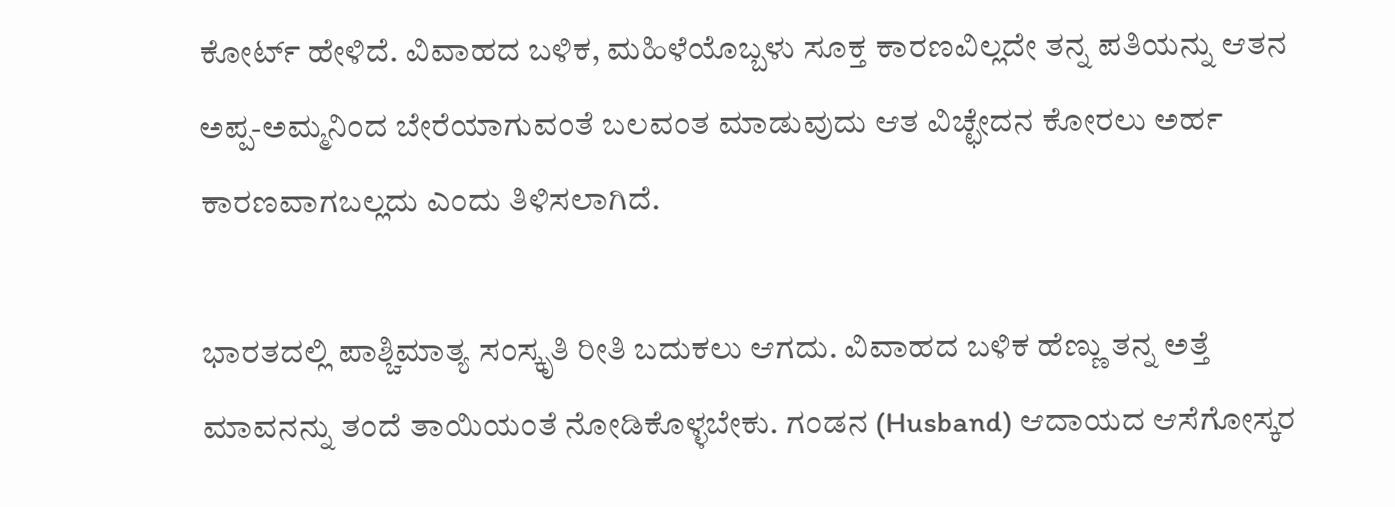ಕೋರ್ಟ್ ಹೇಳಿದೆ. ವಿವಾಹದ ಬಳಿಕ, ಮಹಿಳೆಯೊಬ್ಬಳು ಸೂಕ್ತ ಕಾರಣವಿಲ್ಲದೇ ತನ್ನ ಪತಿಯನ್ನು ಆತನ ಅಪ್ಪ-ಅಮ್ಮನಿಂದ ಬೇರೆಯಾಗುವಂತೆ ಬಲವಂತ ಮಾಡುವುದು ಆತ ವಿಚ್ಛೇದನ ಕೋರಲು ಅರ್ಹ ಕಾರಣವಾಗಬಲ್ಲದು ಎಂದು ತಿಳಿಸಲಾಗಿದೆ.

ಭಾರತದಲ್ಲಿ ಪಾಶ್ಚಿಮಾತ್ಯ ಸಂಸ್ಕೃತಿ ರೀತಿ ಬದುಕಲು ಆಗದು. ವಿವಾಹದ ಬಳಿಕ ಹೆಣ್ಣು ತನ್ನ ಅತ್ತೆ ಮಾವನನ್ನು ತಂದೆ ತಾಯಿಯಂತೆ ನೋಡಿಕೊಳ್ಳಬೇಕು. ಗಂಡನ (Husband) ಆದಾಯದ ಆಸೆಗೋಸ್ಕರ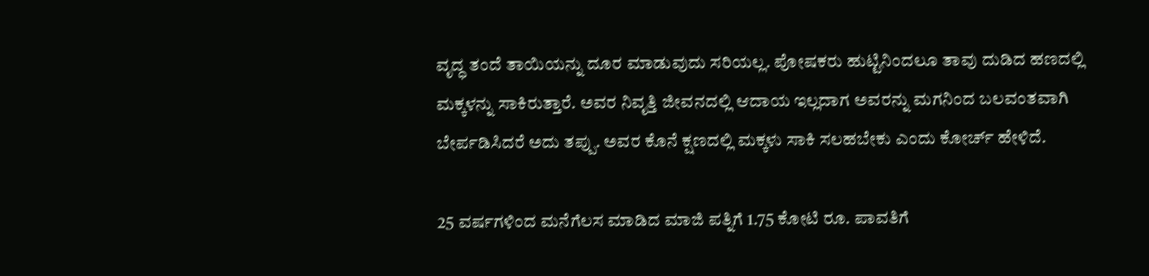ವೃದ್ಧ ತಂದೆ ತಾಯಿಯನ್ನು ದೂರ ಮಾಡುವುದು ಸರಿಯಲ್ಲ. ಪೋಷಕರು ಹುಟ್ಟಿನಿಂದಲೂ ತಾವು ದುಡಿದ ಹಣದಲ್ಲಿ ಮಕ್ಕಳನ್ನು ಸಾಕಿರುತ್ತಾರೆ. ಅವರ ನಿವೃತ್ತಿ ಜೀವನದಲ್ಲಿ ಆದಾಯ ಇಲ್ಲದಾಗ ಅವರನ್ನು ಮಗನಿಂದ ಬಲವಂತವಾಗಿ ಬೇರ್ಪಡಿಸಿದರೆ ಅದು ತಪ್ಪು. ಅವರ ಕೊನೆ ಕ್ಷಣದಲ್ಲಿ ಮಕ್ಕಳು ಸಾಕಿ ಸಲಹಬೇಕು ಎಂದು ಕೋರ್ಚ್‌ ಹೇಳಿದೆ.

25 ವರ್ಷಗಳಿಂದ ಮನೆಗೆಲಸ ಮಾಡಿದ ಮಾಜಿ ಪತ್ನಿಗೆ 1.75 ಕೋಟಿ ರೂ. ಪಾವತಿಗೆ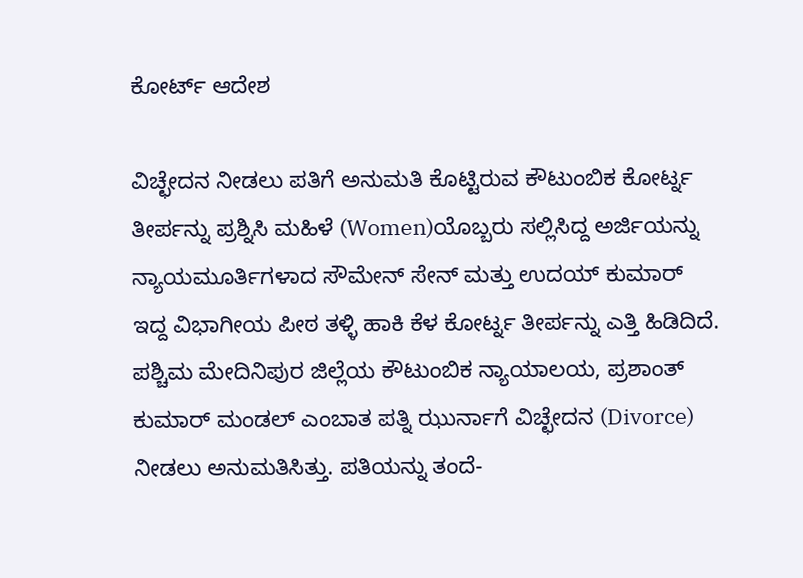ಕೋರ್ಟ್‌ ಆದೇಶ

ವಿಚ್ಛೇದನ ನೀಡಲು ಪತಿಗೆ ಅನುಮತಿ ಕೊಟ್ಟಿರುವ ಕೌಟುಂಬಿಕ ಕೋರ್ಟ್ನ ತೀರ್ಪನ್ನು ಪ್ರಶ್ನಿಸಿ ಮಹಿಳೆ (Women)ಯೊಬ್ಬರು ಸಲ್ಲಿಸಿದ್ದ ಅರ್ಜಿಯನ್ನು ನ್ಯಾಯಮೂರ್ತಿಗಳಾದ ಸೌಮೇನ್ ಸೇನ್ ಮತ್ತು ಉದಯ್ ಕುಮಾರ್ ಇದ್ದ ವಿಭಾಗೀಯ ಪೀಠ ತಳ್ಳಿ ಹಾಕಿ ಕೆಳ ಕೋರ್ಟ್ನ ತೀರ್ಪನ್ನು ಎತ್ತಿ ಹಿಡಿದಿದೆ. ಪಶ್ಚಿಮ ಮೇದಿನಿಪುರ ಜಿಲ್ಲೆಯ ಕೌಟುಂಬಿಕ ನ್ಯಾಯಾಲಯ, ಪ್ರಶಾಂತ್ ಕುಮಾರ್ ಮಂಡಲ್ ಎಂಬಾತ ಪತ್ನಿ ಝುರ್ನಾಗೆ ವಿಚ್ಛೇದನ (Divorce) ನೀಡಲು ಅನುಮತಿಸಿತ್ತು. ಪತಿಯನ್ನು ತಂದೆ-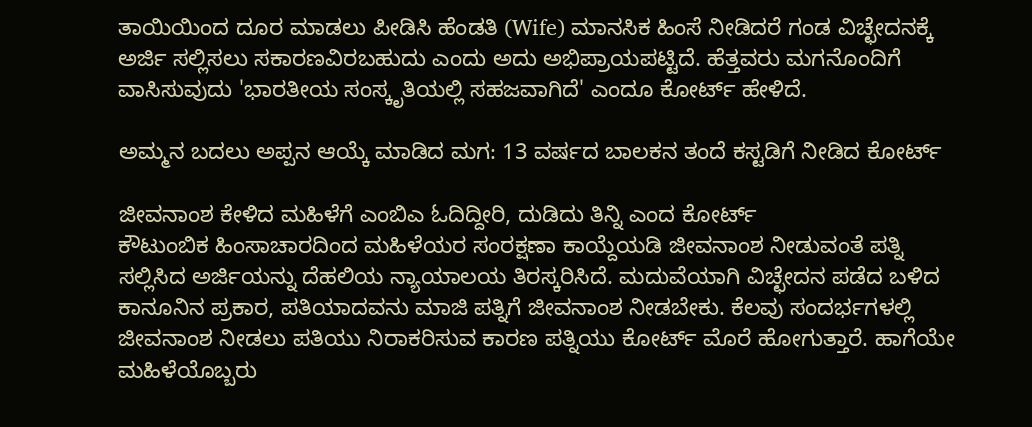ತಾಯಿಯಿಂದ ದೂರ ಮಾಡಲು ಪೀಡಿಸಿ ಹೆಂಡತಿ (Wife) ಮಾನಸಿಕ ಹಿಂಸೆ ನೀಡಿದರೆ ಗಂಡ ವಿಚ್ಛೇದನಕ್ಕೆ ಅರ್ಜಿ ಸಲ್ಲಿಸಲು ಸಕಾರಣವಿರಬಹುದು ಎಂದು ಅದು ಅಭಿಪ್ರಾಯಪಟ್ಟಿದೆ. ಹೆತ್ತವರು ಮಗನೊಂದಿಗೆ ವಾಸಿಸುವುದು 'ಭಾರತೀಯ ಸಂಸ್ಕೃತಿಯಲ್ಲಿ ಸಹಜವಾಗಿದೆ' ಎಂದೂ ಕೋರ್ಟ್ ಹೇಳಿದೆ.

ಅಮ್ಮನ ಬದಲು ಅಪ್ಪನ ಆಯ್ಕೆ ಮಾಡಿದ ಮಗ: 13 ವರ್ಷದ ಬಾಲಕನ ತಂದೆ ಕಸ್ಟಡಿಗೆ ನೀಡಿದ ಕೋರ್ಟ್

ಜೀವನಾಂಶ ಕೇಳಿದ ಮಹಿಳೆಗೆ ಎಂಬಿಎ‌ ಓದಿದ್ದೀರಿ, ದುಡಿದು ತಿನ್ನಿ ಎಂದ ಕೋರ್ಟ್‌
ಕೌಟುಂಬಿಕ ಹಿಂಸಾಚಾರದಿಂದ ಮಹಿಳೆಯರ ಸಂರಕ್ಷಣಾ ಕಾಯ್ದೆಯಡಿ ಜೀವನಾಂಶ ನೀಡುವಂತೆ ಪತ್ನಿ ಸಲ್ಲಿಸಿದ ಅರ್ಜಿಯನ್ನು ದೆಹಲಿಯ ನ್ಯಾಯಾಲಯ ತಿರಸ್ಕರಿಸಿದೆ. ಮದುವೆಯಾಗಿ ವಿಚ್ಛೇದನ ಪಡೆದ ಬಳಿದ ಕಾನೂನಿನ ಪ್ರಕಾರ, ಪತಿಯಾದವನು ಮಾಜಿ ಪತ್ನಿಗೆ ಜೀವನಾಂಶ ನೀಡಬೇಕು. ಕೆಲವು ಸಂದರ್ಭಗಳಲ್ಲಿ ಜೀವನಾಂಶ ನೀಡಲು ಪತಿಯು ನಿರಾಕರಿಸುವ ಕಾರಣ ಪತ್ನಿಯು ಕೋರ್ಟ್‌ ಮೊರೆ ಹೋಗುತ್ತಾರೆ. ಹಾಗೆಯೇ ಮಹಿಳೆಯೊಬ್ಬರು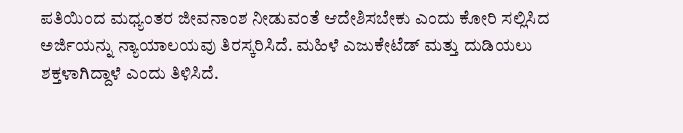ಪತಿಯಿಂದ ಮಧ್ಯಂತರ ಜೀವನಾಂಶ ನೀಡುವಂತೆ ಆದೇಶಿಸಬೇಕು ಎಂದು ಕೋರಿ ಸಲ್ಲಿಸಿದ ಅರ್ಜಿಯನ್ನು ನ್ಯಾಯಾಲಯವು ತಿರಸ್ಕರಿಸಿದೆ. ಮಹಿಳೆ ಎಜುಕೇಟೆಡ್‌ ಮತ್ತು ದುಡಿಯಲು ಶಕ್ತಳಾಗಿದ್ದಾಳೆ ಎಂದು ತಿಳಿಸಿದೆ.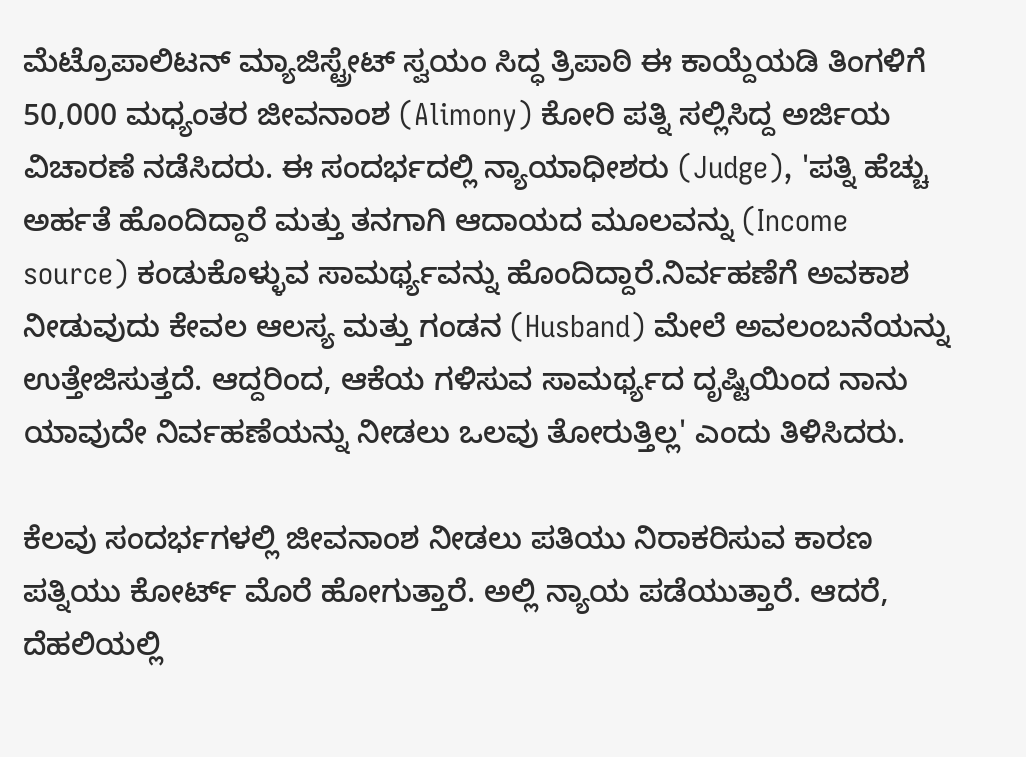ಮೆಟ್ರೊಪಾಲಿಟನ್ ಮ್ಯಾಜಿಸ್ಟ್ರೇಟ್ ಸ್ವಯಂ ಸಿದ್ಧ ತ್ರಿಪಾಠಿ ಈ ಕಾಯ್ದೆಯಡಿ ತಿಂಗಳಿಗೆ 50,000 ಮಧ್ಯಂತರ ಜೀವನಾಂಶ (Alimony) ಕೋರಿ ಪತ್ನಿ ಸಲ್ಲಿಸಿದ್ದ ಅರ್ಜಿಯ ವಿಚಾರಣೆ ನಡೆಸಿದರು. ಈ ಸಂದರ್ಭದಲ್ಲಿ ನ್ಯಾಯಾಧೀಶರು (Judge), 'ಪತ್ನಿ ಹೆಚ್ಚು ಅರ್ಹತೆ ಹೊಂದಿದ್ದಾರೆ ಮತ್ತು ತನಗಾಗಿ ಆದಾಯದ ಮೂಲವನ್ನು (Income source) ಕಂಡುಕೊಳ್ಳುವ ಸಾಮರ್ಥ್ಯವನ್ನು ಹೊಂದಿದ್ದಾರೆ.ನಿರ್ವಹಣೆಗೆ ಅವಕಾಶ ನೀಡುವುದು ಕೇವಲ ಆಲಸ್ಯ ಮತ್ತು ಗಂಡನ (Husband) ಮೇಲೆ ಅವಲಂಬನೆಯನ್ನು ಉತ್ತೇಜಿಸುತ್ತದೆ. ಆದ್ದರಿಂದ, ಆಕೆಯ ಗಳಿಸುವ ಸಾಮರ್ಥ್ಯದ ದೃಷ್ಟಿಯಿಂದ ನಾನು ಯಾವುದೇ ನಿರ್ವಹಣೆಯನ್ನು ನೀಡಲು ಒಲವು ತೋರುತ್ತಿಲ್ಲ' ಎಂದು ತಿಳಿಸಿದರು.

ಕೆಲವು ಸಂದರ್ಭಗಳಲ್ಲಿ ಜೀವನಾಂಶ ನೀಡಲು ಪತಿಯು ನಿರಾಕರಿಸುವ ಕಾರಣ ಪತ್ನಿಯು ಕೋರ್ಟ್‌ ಮೊರೆ ಹೋಗುತ್ತಾರೆ. ಅಲ್ಲಿ ನ್ಯಾಯ ಪಡೆಯುತ್ತಾರೆ. ಆದರೆ, ದೆಹಲಿಯಲ್ಲಿ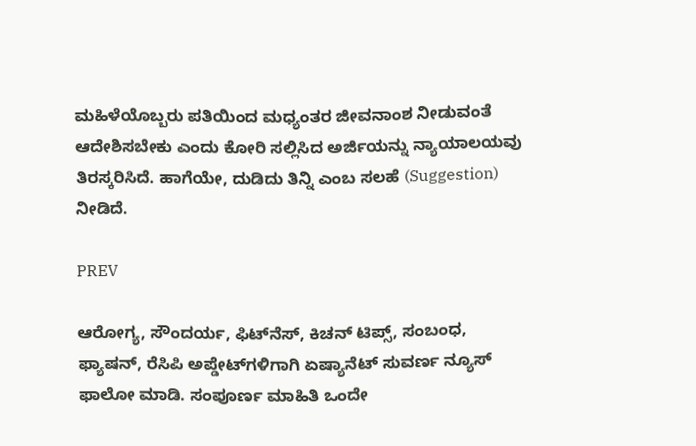ಮಹಿಳೆಯೊಬ್ಬರು ಪತಿಯಿಂದ ಮಧ್ಯಂತರ ಜೀವನಾಂಶ ನೀಡುವಂತೆ ಆದೇಶಿಸಬೇಕು ಎಂದು ಕೋರಿ ಸಲ್ಲಿಸಿದ ಅರ್ಜಿಯನ್ನು ನ್ಯಾಯಾಲಯವು ತಿರಸ್ಕರಿಸಿದೆ. ಹಾಗೆಯೇ, ದುಡಿದು ತಿನ್ನಿ ಎಂಬ ಸಲಹೆ (Suggestion) ನೀಡಿದೆ.

PREV

ಆರೋಗ್ಯ, ಸೌಂದರ್ಯ, ಫಿಟ್‌ನೆಸ್, ಕಿಚನ್ ಟಿಪ್ಸ್‌, ಸಂಬಂಧ, ಫ್ಯಾಷನ್, ರೆಸಿಪಿ ಅಪ್ಡೇಟ್‌ಗಳಿಗಾಗಿ ಏಷ್ಯಾನೆಟ್ ಸುವರ್ಣ ನ್ಯೂಸ್‌ ಫಾಲೋ ಮಾಡಿ. ಸಂಪೂರ್ಣ ಮಾಹಿತಿ ಒಂದೇ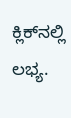ಕ್ಲಿಕ್‌ನಲ್ಲಿ ಲಭ್ಯ.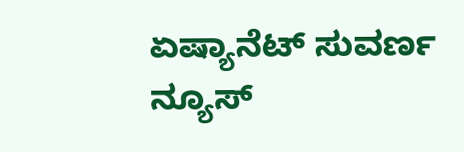ಏಷ್ಯಾನೆಟ್ ಸುವರ್ಣ ನ್ಯೂಸ್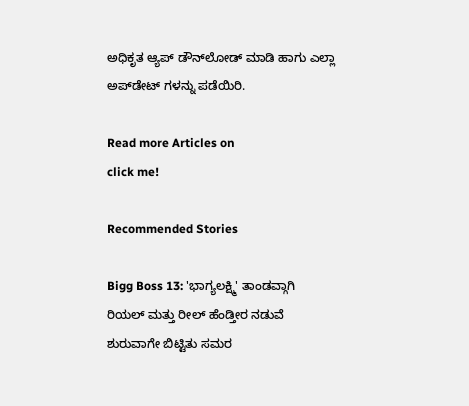ಅಧಿಕೃತ ಆ್ಯಪ್ ಡೌನ್‌ಲೋಡ್ ಮಾಡಿ ಹಾಗು ಎಲ್ಲಾ ಅಪ್‌ಡೇಟ್ ಗಳನ್ನು ಪಡೆಯಿರಿ.

Read more Articles on
click me!

Recommended Stories

Bigg Boss 13: 'ಭಾಗ್ಯಲಕ್ಷ್ಮಿ' ತಾಂಡವ್ಗಾಗಿ ರಿಯಲ್ ಮತ್ತು ರೀಲ್ ಹೆಂಡ್ತೀರ ನಡುವೆ ಶುರುವಾಗೇ ಬಿಟ್ಟಿತು ಸಮರ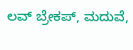ಲವ್ ಬ್ರೇಕಪ್, ಮದುವೆ,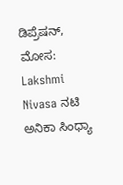ಡಿಪ್ರೆಷನ್, ಮೋಸ: Lakshmi Nivasa ನಟಿ ಅನಿಕಾ ಸಿಂಧ್ಯಾ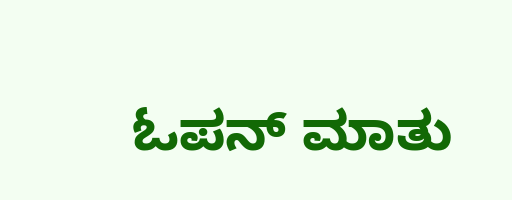ಓಪನ್ ಮಾತು